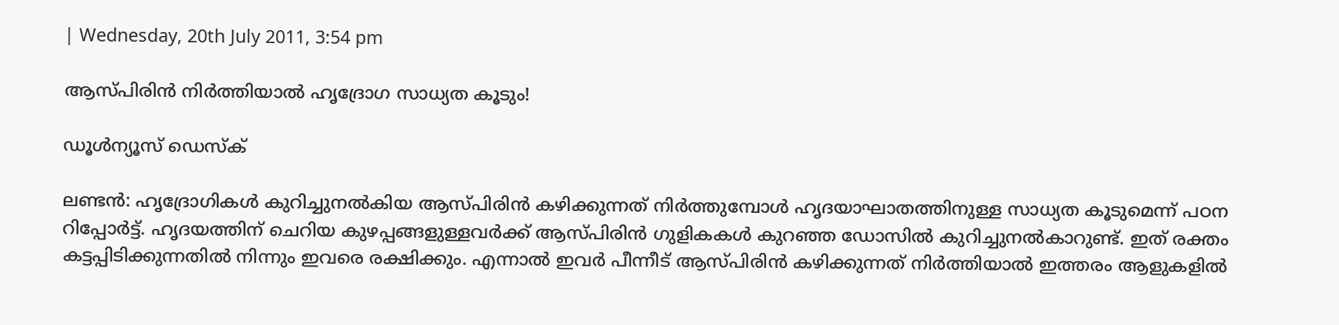| Wednesday, 20th July 2011, 3:54 pm

ആസ്പിരിന്‍ നിര്‍ത്തിയാല്‍ ഹൃദ്രോഗ സാധ്യത കൂടും!

ഡൂള്‍ന്യൂസ് ഡെസ്‌ക്

ലണ്ടന്‍: ഹൃദ്രോഗികള്‍ കുറിച്ചുനല്‍കിയ ആസ്പിരിന്‍ കഴിക്കുന്നത് നിര്‍ത്തുമ്പോള്‍ ഹൃദയാഘാതത്തിനുള്ള സാധ്യത കൂടുമെന്ന് പഠന റിപ്പോര്‍ട്ട്. ഹൃദയത്തിന് ചെറിയ കുഴപ്പങ്ങളുള്ളവര്‍ക്ക് ആസ്പിരിന്‍ ഗുളികകള്‍ കുറഞ്ഞ ഡോസില്‍ കുറിച്ചുനല്‍കാറുണ്ട്. ഇത് രക്തം കട്ടപ്പിടിക്കുന്നതില്‍ നിന്നും ഇവരെ രക്ഷിക്കും. എന്നാല്‍ ഇവര്‍ പീന്നീട് ആസ്പിരിന്‍ കഴിക്കുന്നത് നിര്‍ത്തിയാല്‍ ഇത്തരം ആളുകളില്‍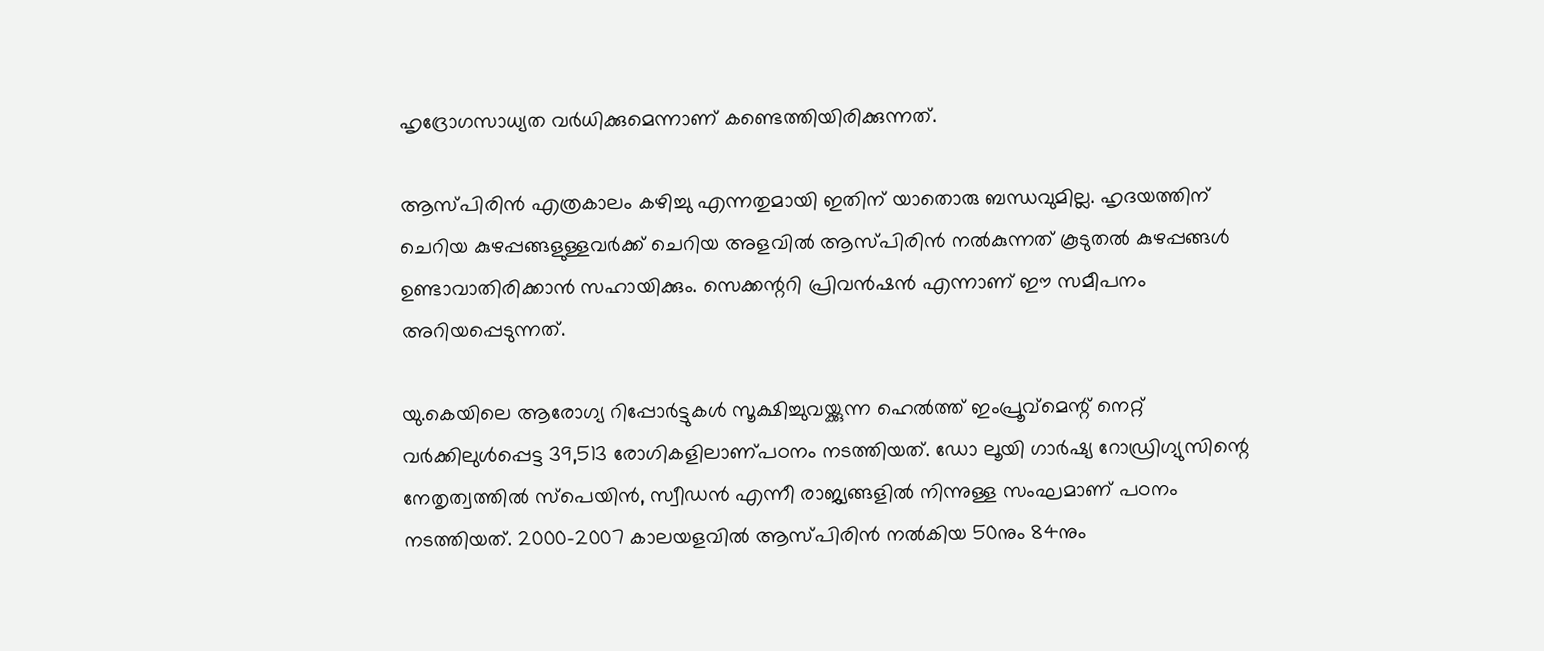ഹൃദ്രോഗസാധ്യത വര്‍ധിക്കുമെന്നാണ് കണ്ടെത്തിയിരിക്കുന്നത്.

ആസ്പിരിന്‍ എത്രകാലം കഴിച്ചു എന്നതുമായി ഇതിന് യാതൊരു ബന്ധവുമില്ല. ഹൃദയത്തിന് ചെറിയ കുഴപ്പങ്ങളുള്ളവര്‍ക്ക് ചെറിയ അളവില്‍ ആസ്പിരിന്‍ നല്‍കുന്നത് കൂടുതല്‍ കുഴപ്പങ്ങള്‍ ഉണ്ടാവാതിരിക്കാന്‍ സഹായിക്കും. സെക്കന്ററി പ്രിവന്‍ഷന്‍ എന്നാണ് ഈ സമീപനം അറിയപ്പെടുന്നത്.

യു.കെയിലെ ആരോഗ്യ റിപ്പോര്‍ട്ടുകള്‍ സൂക്ഷിച്ചുവയ്ക്കുന്ന ഹെല്‍ത്ത് ഇംപ്രൂവ്‌മെന്റ് നെറ്റ് വര്‍ക്കിലുള്‍പ്പെട്ട 39,513 രോഗികളിലാണ്പഠനം നടത്തിയത്. ഡോ ലൂയി ഗാര്‍ഷ്യ റോഡ്രിഗ്യുസിന്റെ നേതൃത്വത്തില്‍ സ്‌പെയിന്‍, സ്വീഡന്‍ എന്നീ രാജ്യങ്ങളില്‍ നിന്നുള്ള സംഘമാണ് പഠനം നടത്തിയത്. 2000-2007 കാലയളവില്‍ ആസ്പിരിന്‍ നല്‍കിയ 50നും 84നും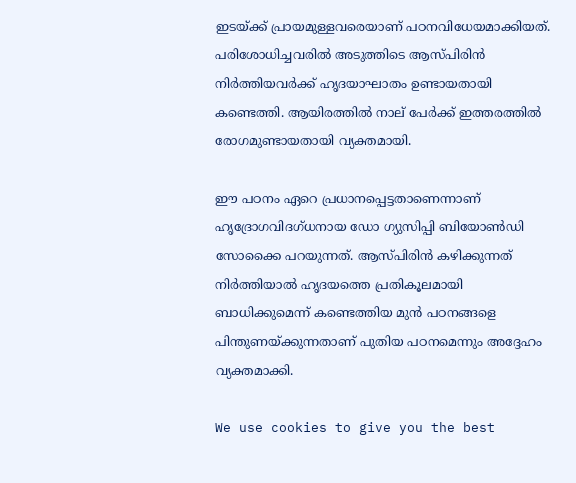ഇടയ്ക്ക് പ്രായമുള്ളവരെയാണ് പഠനവിധേയമാക്കിയത്. പരിശോധിച്ചവരില്‍ അടുത്തിടെ ആസ്പിരിന്‍ നിര്‍ത്തിയവര്‍ക്ക് ഹൃദയാഘാതം ഉണ്ടായതായി കണ്ടെത്തി. ആയിരത്തില്‍ നാല് പേര്‍ക്ക് ഇത്തരത്തില്‍ രോഗമുണ്ടായതായി വ്യക്തമായി.

ഈ പഠനം ഏറെ പ്രധാനപ്പെട്ടതാണെന്നാണ് ഹൃദ്രോഗവിദഗ്ധനായ ഡോ ഗ്യുസിപ്പി ബിയോണ്‍ഡി സോക്കൈ പറയുന്നത്. ആസ്പിരിന്‍ കഴിക്കുന്നത് നിര്‍ത്തിയാല്‍ ഹൃദയത്തെ പ്രതികൂലമായി ബാധിക്കുമെന്ന് കണ്ടെത്തിയ മുന്‍ പഠനങ്ങളെ പിന്തുണയ്ക്കുന്നതാണ് പുതിയ പഠനമെന്നും അദ്ദേഹം വ്യക്തമാക്കി.

We use cookies to give you the best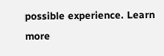possible experience. Learn more